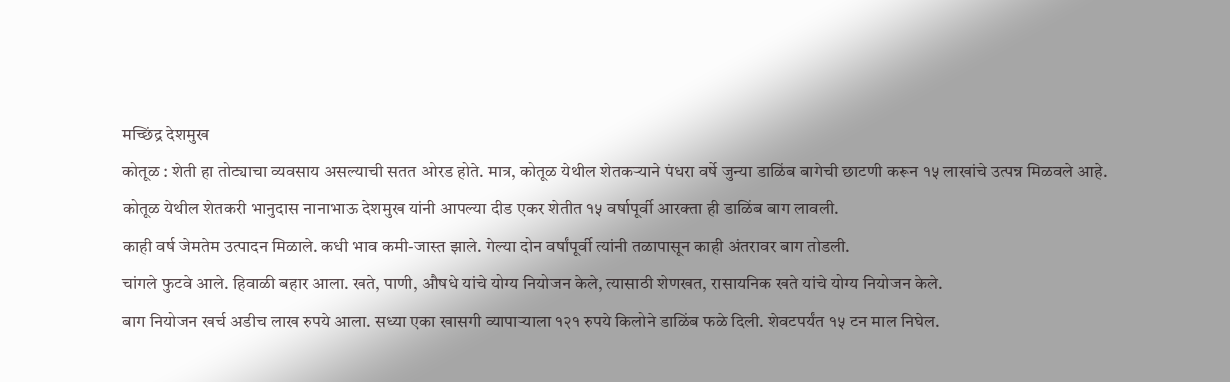मच्छिंद्र देशमुख
कोतूळ : शेती हा तोट्याचा व्यवसाय असल्याची सतत ओरड होते. मात्र, कोतूळ येथील शेतकऱ्याने पंधरा वर्षे जुन्या डाळिंब बागेची छाटणी करून १५ लाखांचे उत्पन्न मिळवले आहे.
कोतूळ येथील शेतकरी भानुदास नानाभाऊ देशमुख यांनी आपल्या दीड एकर शेतीत १५ वर्षापूर्वी आरक्ता ही डाळिंब बाग लावली.
काही वर्ष जेमतेम उत्पादन मिळाले. कधी भाव कमी-जास्त झाले. गेल्या दोन वर्षांपूर्वी त्यांनी तळापासून काही अंतरावर बाग तोडली.
चांगले फुटवे आले. हिवाळी बहार आला. खते, पाणी, औषधे यांचे योग्य नियोजन केले, त्यासाठी शेणखत, रासायनिक खते यांचे योग्य नियोजन केले.
बाग नियोजन खर्च अडीच लाख रुपये आला. सध्या एका खासगी व्यापाऱ्याला १२१ रुपये किलोने डाळिंब फळे दिली. शेवटपर्यंत १५ टन माल निघेल.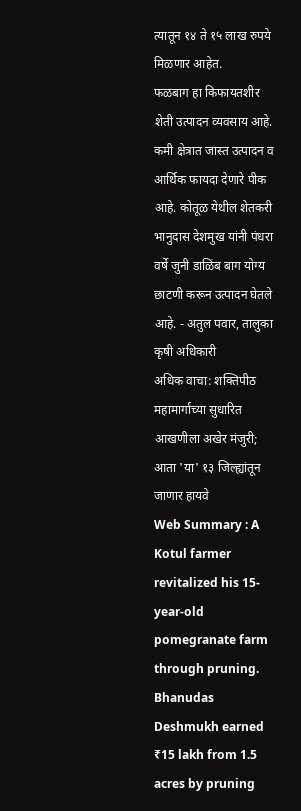त्यातून १४ ते १५ लाख रुपये मिळणार आहेत.
फळबाग हा किफायतशीर शेती उत्पादन व्यवसाय आहे. कमी क्षेत्रात जास्त उत्पादन व आर्थिक फायदा देणारे पीक आहे. कोतूळ येथील शेतकरी भानुदास देशमुख यांनी पंधरा वर्षे जुनी डाळिंब बाग योग्य छाटणी करून उत्पादन घेतले आहे. - अतुल पवार, तालुका कृषी अधिकारी
अधिक वाचा: शक्तिपीठ महामार्गाच्या सुधारित आखणीला अखेर मंजुरी; आता 'या' १३ जिल्ह्यांतून जाणार हायवे
Web Summary : A Kotul farmer revitalized his 15-year-old pomegranate farm through pruning. Bhanudas Deshmukh earned ₹15 lakh from 1.5 acres by pruning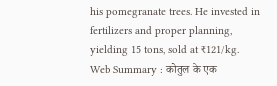his pomegranate trees. He invested in fertilizers and proper planning, yielding 15 tons, sold at ₹121/kg.
Web Summary : कोतुल के एक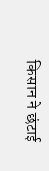किसान ने छंटाई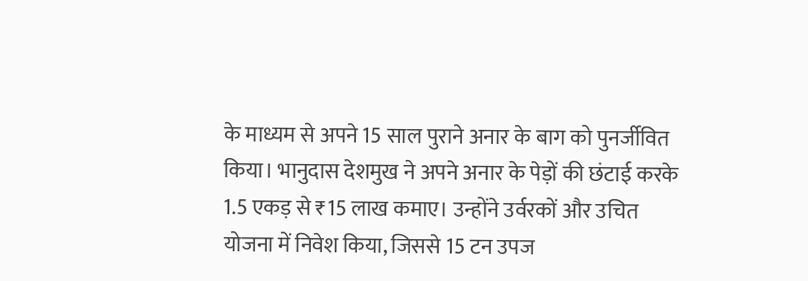के माध्यम से अपने 15 साल पुराने अनार के बाग को पुनर्जीवित किया। भानुदास देशमुख ने अपने अनार के पेड़ों की छंटाई करके 1.5 एकड़ से ₹15 लाख कमाए। उन्होंने उर्वरकों और उचित योजना में निवेश किया, जिससे 15 टन उपज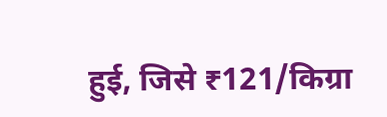हुई, जिसे ₹121/किग्रा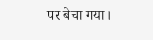पर बेचा गया।